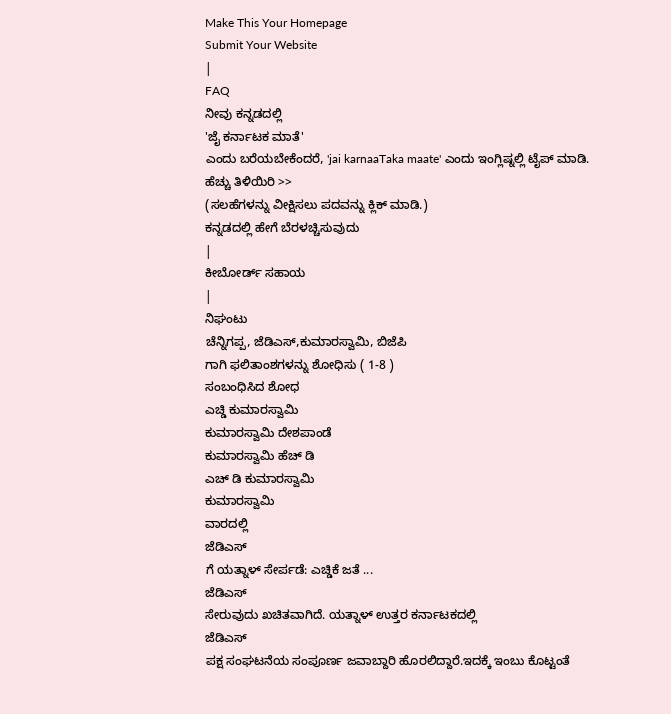Make This Your Homepage
Submit Your Website
|
FAQ
ನೀವು ಕನ್ನಡದಲ್ಲಿ
'ಜೈ ಕರ್ನಾಟಕ ಮಾತೆ'
ಎಂದು ಬರೆಯಬೇಕೆಂದರೆ, 'jai karnaaTaka maate' ಎಂದು ಇಂಗ್ಲಿಷ್ನಲ್ಲಿ ಟೈಪ್ ಮಾಡಿ.
ಹೆಚ್ಚು ತಿಳಿಯಿರಿ >>
(ಸಲಹೆಗಳನ್ನು ವೀಕ್ಷಿಸಲು ಪದವನ್ನು ಕ್ಲಿಕ್ ಮಾಡಿ.)
ಕನ್ನಡದಲ್ಲಿ ಹೇಗೆ ಬೆರಳಚ್ಚಿಸುವುದು
|
ಕೀಬೋರ್ಡ್ ಸಹಾಯ
|
ನಿಘಂಟು
ಚೆನ್ನಿಗಪ್ಪ, ಜೆಡಿಎಸ್,ಕುಮಾರಸ್ವಾಮಿ, ಬಿಜೆಪಿ
ಗಾಗಿ ಫಲಿತಾಂಶಗಳನ್ನು ಶೋಧಿಸು ( 1-8 )
ಸಂಬಂಧಿಸಿದ ಶೋಧ
ಎಚ್ಡಿ ಕುಮಾರಸ್ವಾಮಿ
ಕುಮಾರಸ್ವಾಮಿ ದೇಶಪಾಂಡೆ
ಕುಮಾರಸ್ವಾಮಿ ಹೆಚ್ ಡಿ
ಎಚ್ ಡಿ ಕುಮಾರಸ್ವಾಮಿ
ಕುಮಾರಸ್ವಾಮಿ
ವಾರದಲ್ಲಿ
ಜೆಡಿಎಸ್
ಗೆ ಯತ್ನಾಳ್ ಸೇರ್ಪಡೆ: ಎಚ್ಡಿಕೆ ಜತೆ ...
ಜೆಡಿಎಸ್
ಸೇರುವುದು ಖಚಿತವಾಗಿದೆ. ಯತ್ನಾಳ್ ಉತ್ತರ ಕರ್ನಾಟಕದಲ್ಲಿ
ಜೆಡಿಎಸ್
ಪಕ್ಷ ಸಂಘಟನೆಯ ಸಂಪೂರ್ಣ ಜವಾಬ್ದಾರಿ ಹೊರಲಿದ್ದಾರೆ.ಇದಕ್ಕೆ ಇಂಬು ಕೊಟ್ಟಂತೆ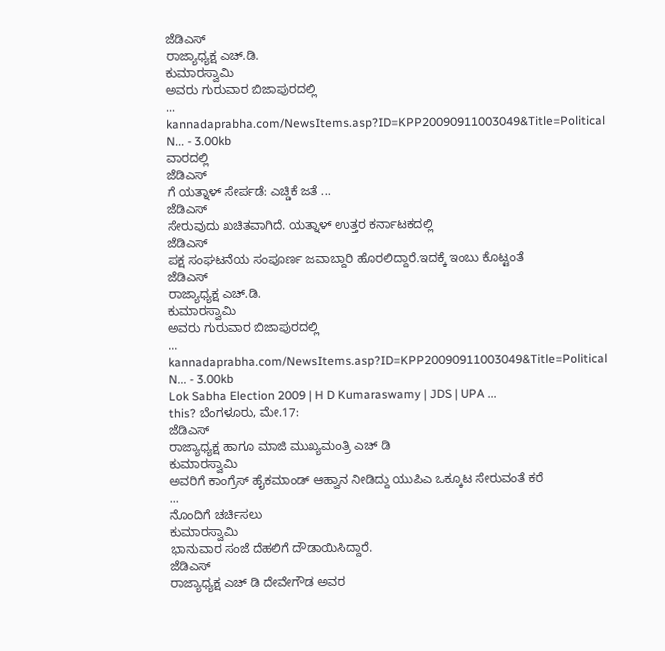ಜೆಡಿಎಸ್
ರಾಜ್ಯಾಧ್ಯಕ್ಷ ಎಚ್.ಡಿ.
ಕುಮಾರಸ್ವಾಮಿ
ಅವರು ಗುರುವಾರ ಬಿಜಾಪುರದಲ್ಲಿ
...
kannadaprabha.com/NewsItems.asp?ID=KPP20090911003049&Title=Political N... - 3.00kb
ವಾರದಲ್ಲಿ
ಜೆಡಿಎಸ್
ಗೆ ಯತ್ನಾಳ್ ಸೇರ್ಪಡೆ: ಎಚ್ಡಿಕೆ ಜತೆ ...
ಜೆಡಿಎಸ್
ಸೇರುವುದು ಖಚಿತವಾಗಿದೆ. ಯತ್ನಾಳ್ ಉತ್ತರ ಕರ್ನಾಟಕದಲ್ಲಿ
ಜೆಡಿಎಸ್
ಪಕ್ಷ ಸಂಘಟನೆಯ ಸಂಪೂರ್ಣ ಜವಾಬ್ದಾರಿ ಹೊರಲಿದ್ದಾರೆ.ಇದಕ್ಕೆ ಇಂಬು ಕೊಟ್ಟಂತೆ
ಜೆಡಿಎಸ್
ರಾಜ್ಯಾಧ್ಯಕ್ಷ ಎಚ್.ಡಿ.
ಕುಮಾರಸ್ವಾಮಿ
ಅವರು ಗುರುವಾರ ಬಿಜಾಪುರದಲ್ಲಿ
...
kannadaprabha.com/NewsItems.asp?ID=KPP20090911003049&Title=Political N... - 3.00kb
Lok Sabha Election 2009 | H D Kumaraswamy | JDS | UPA ...
this? ಬೆಂಗಳೂರು, ಮೇ.17:
ಜೆಡಿಎಸ್
ರಾಜ್ಯಾಧ್ಯಕ್ಷ ಹಾಗೂ ಮಾಜಿ ಮುಖ್ಯಮಂತ್ರಿ ಎಚ್ ಡಿ
ಕುಮಾರಸ್ವಾಮಿ
ಅವರಿಗೆ ಕಾಂಗ್ರೆಸ್ ಹೈಕಮಾಂಡ್ ಆಹ್ವಾನ ನೀಡಿದ್ದು ಯುಪಿಎ ಒಕ್ಕೂಟ ಸೇರುವಂತೆ ಕರೆ
...
ನೊಂದಿಗೆ ಚರ್ಚಿಸಲು
ಕುಮಾರಸ್ವಾಮಿ
ಭಾನುವಾರ ಸಂಜೆ ದೆಹಲಿಗೆ ದೌಡಾಯಿಸಿದ್ದಾರೆ.
ಜೆಡಿಎಸ್
ರಾಜ್ಯಾಧ್ಯಕ್ಷ ಎಚ್ ಡಿ ದೇವೇಗೌಡ ಅವರ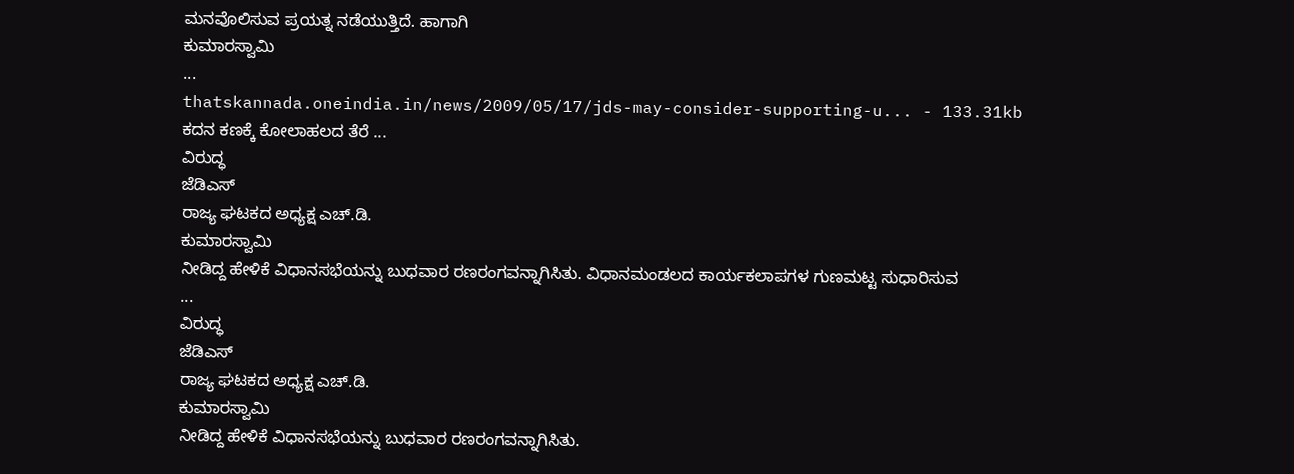ಮನವೊಲಿಸುವ ಪ್ರಯತ್ನ ನಡೆಯುತ್ತಿದೆ. ಹಾಗಾಗಿ
ಕುಮಾರಸ್ವಾಮಿ
...
thatskannada.oneindia.in/news/2009/05/17/jds-may-consider-supporting-u... - 133.31kb
ಕದನ ಕಣಕ್ಕೆ ಕೋಲಾಹಲದ ತೆರೆ ...
ವಿರುದ್ಧ
ಜೆಡಿಎಸ್
ರಾಜ್ಯ ಘಟಕದ ಅಧ್ಯಕ್ಷ ಎಚ್.ಡಿ.
ಕುಮಾರಸ್ವಾಮಿ
ನೀಡಿದ್ದ ಹೇಳಿಕೆ ವಿಧಾನಸಭೆಯನ್ನು ಬುಧವಾರ ರಣರಂಗವನ್ನಾಗಿಸಿತು. ವಿಧಾನಮಂಡಲದ ಕಾರ್ಯಕಲಾಪಗಳ ಗುಣಮಟ್ಟ ಸುಧಾರಿಸುವ
...
ವಿರುದ್ಧ
ಜೆಡಿಎಸ್
ರಾಜ್ಯ ಘಟಕದ ಅಧ್ಯಕ್ಷ ಎಚ್.ಡಿ.
ಕುಮಾರಸ್ವಾಮಿ
ನೀಡಿದ್ದ ಹೇಳಿಕೆ ವಿಧಾನಸಭೆಯನ್ನು ಬುಧವಾರ ರಣರಂಗವನ್ನಾಗಿಸಿತು.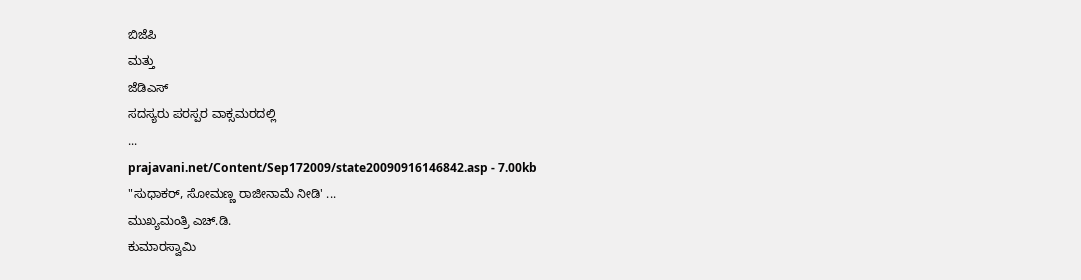ಬಿಜೆಪಿ
ಮತ್ತು
ಜೆಡಿಎಸ್
ಸದಸ್ಯರು ಪರಸ್ಪರ ವಾಕ್ಸಮರದಲ್ಲಿ
...
prajavani.net/Content/Sep172009/state20090916146842.asp - 7.00kb
"ಸುಧಾಕರ್, ಸೋಮಣ್ಣ ರಾಜೀನಾಮೆ ನೀಡಿ' ...
ಮುಖ್ಯಮಂತ್ರಿ ಎಚ್.ಡಿ.
ಕುಮಾರಸ್ವಾಮಿ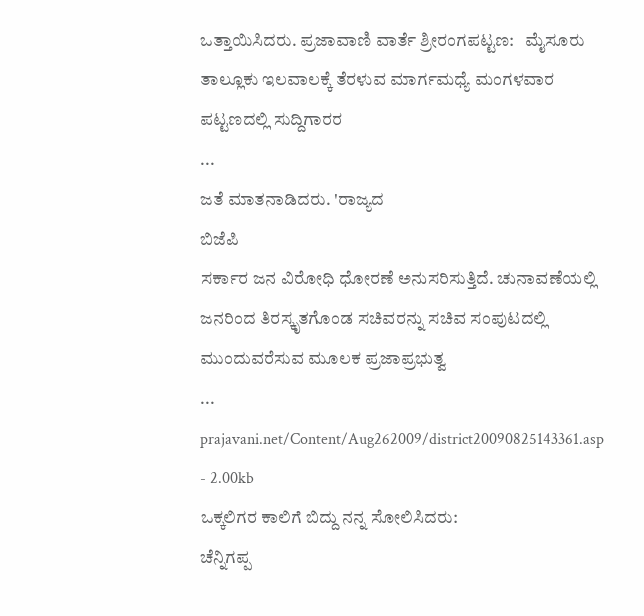ಒತ್ತಾಯಿಸಿದರು. ಪ್ರಜಾವಾಣಿ ವಾರ್ತೆ ಶ್ರೀರಂಗಪಟ್ಟಣ:   ಮೈಸೂರು ತಾಲ್ಲೂಕು ಇಲವಾಲಕ್ಕೆ ತೆರಳುವ ಮಾರ್ಗಮಧ್ಯೆ ಮಂಗಳವಾರ ಪಟ್ಟಣದಲ್ಲಿ ಸುದ್ದಿಗಾರರ
...
ಜತೆ ಮಾತನಾಡಿದರು. 'ರಾಜ್ಯದ
ಬಿಜೆಪಿ
ಸರ್ಕಾರ ಜನ ವಿರೋಧಿ ಧೋರಣೆ ಅನುಸರಿಸುತ್ತಿದೆ. ಚುನಾವಣೆಯಲ್ಲಿ ಜನರಿಂದ ತಿರಸ್ಕೃತಗೊಂಡ ಸಚಿವರನ್ನು ಸಚಿವ ಸಂಪುಟದಲ್ಲಿ ಮುಂದುವರೆಸುವ ಮೂಲಕ ಪ್ರಜಾಪ್ರಭುತ್ವ
...
prajavani.net/Content/Aug262009/district20090825143361.asp - 2.00kb
ಒಕ್ಕಲಿಗರ ಕಾಲಿಗೆ ಬಿದ್ದು ನನ್ನ ಸೋಲಿಸಿದರು:
ಚೆನ್ನಿಗಪ್ಪ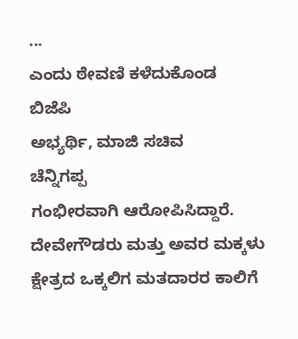...
ಎಂದು ಠೇವಣಿ ಕಳೆದುಕೊಂಡ
ಬಿಜೆಪಿ
ಅಭ್ಯರ್ಥಿ, ಮಾಜಿ ಸಚಿವ
ಚೆನ್ನಿಗಪ್ಪ
ಗಂಭೀರವಾಗಿ ಆರೋಪಿಸಿದ್ದಾರೆ. ದೇವೇಗೌಡರು ಮತ್ತು ಅವರ ಮಕ್ಕಳು ಕ್ಷೇತ್ರದ ಒಕ್ಕಲಿಗ ಮತದಾರರ ಕಾಲಿಗೆ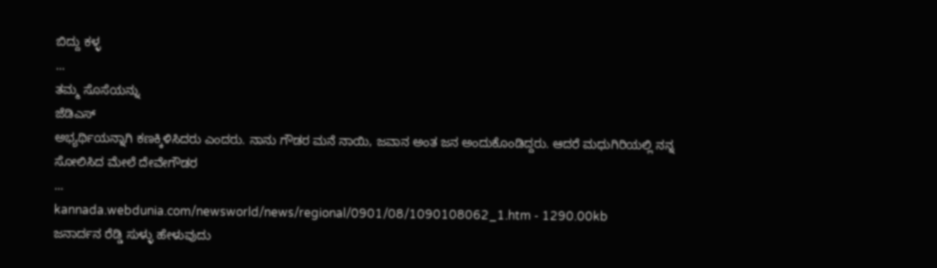ಬಿದ್ದು ಕಳ್ಳ
...
ತಮ್ಮ ಸೊಸೆಯನ್ನು
ಜೆಡಿಎಸ್
ಅಭ್ಯರ್ಥಿಯನ್ನಾಗಿ ಕಣಕ್ಕಿಳಿಸಿದರು ಎಂದರು. ನಾನು ಗೌಡರ ಮನೆ ನಾಯಿ, ಜವಾನ ಅಂತ ಜನ ಅಂದುಕೊಂಡಿದ್ದರು. ಆದರೆ ಮಧುಗಿರಿಯಲ್ಲಿ ನನ್ನ ಸೋಲಿಸಿದ ಮೇಲೆ ದೇವೇಗೌಡರ
...
kannada.webdunia.com/newsworld/news/regional/0901/08/1090108062_1.htm - 1290.00kb
ಜನಾರ್ದನ ರೆಡ್ಡಿ ಸುಳ್ಳು ಹೇಳುವುದು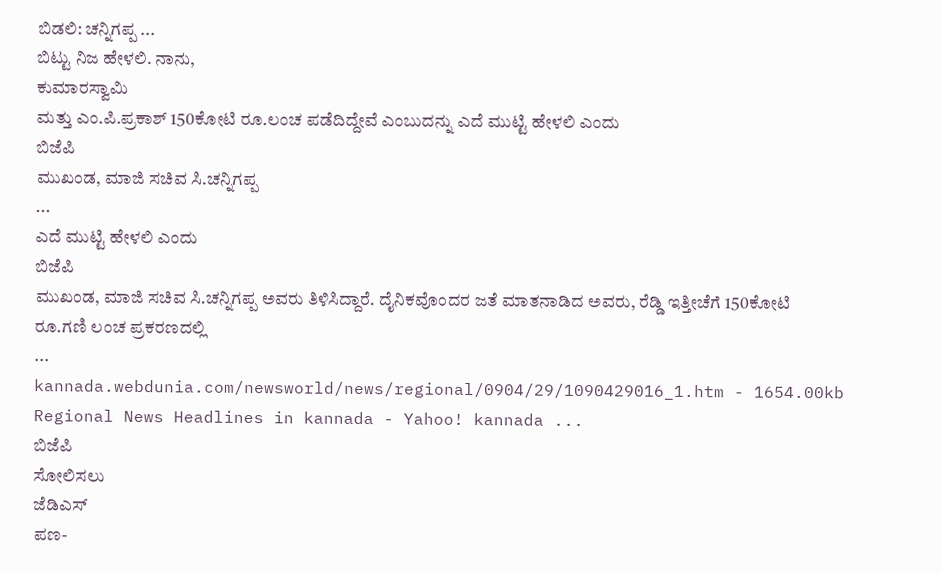ಬಿಡಲಿ: ಚನ್ನಿಗಪ್ಪ ...
ಬಿಟ್ಟು ನಿಜ ಹೇಳಲಿ. ನಾನು,
ಕುಮಾರಸ್ವಾಮಿ
ಮತ್ತು ಎಂ.ಪಿ.ಪ್ರಕಾಶ್ 150ಕೋಟಿ ರೂ.ಲಂಚ ಪಡೆದಿದ್ದೇವೆ ಎಂಬುದನ್ನು ಎದೆ ಮುಟ್ಟಿ ಹೇಳಲಿ ಎಂದು
ಬಿಜೆಪಿ
ಮುಖಂಡ, ಮಾಜಿ ಸಚಿವ ಸಿ.ಚನ್ನಿಗಪ್ಪ
...
ಎದೆ ಮುಟ್ಟಿ ಹೇಳಲಿ ಎಂದು
ಬಿಜೆಪಿ
ಮುಖಂಡ, ಮಾಜಿ ಸಚಿವ ಸಿ.ಚನ್ನಿಗಪ್ಪ ಅವರು ತಿಳಿಸಿದ್ದಾರೆ. ದೈನಿಕವೊಂದರ ಜತೆ ಮಾತನಾಡಿದ ಅವರು, ರೆಡ್ಡಿ ಇತ್ತೀಚೆಗೆ 150ಕೋಟಿ ರೂ.ಗಣಿ ಲಂಚ ಪ್ರಕರಣದಲ್ಲಿ
...
kannada.webdunia.com/newsworld/news/regional/0904/29/1090429016_1.htm - 1654.00kb
Regional News Headlines in kannada - Yahoo! kannada ...
ಬಿಜೆಪಿ
ಸೋಲಿಸಲು
ಜೆಡಿಎಸ್
ಪಣ-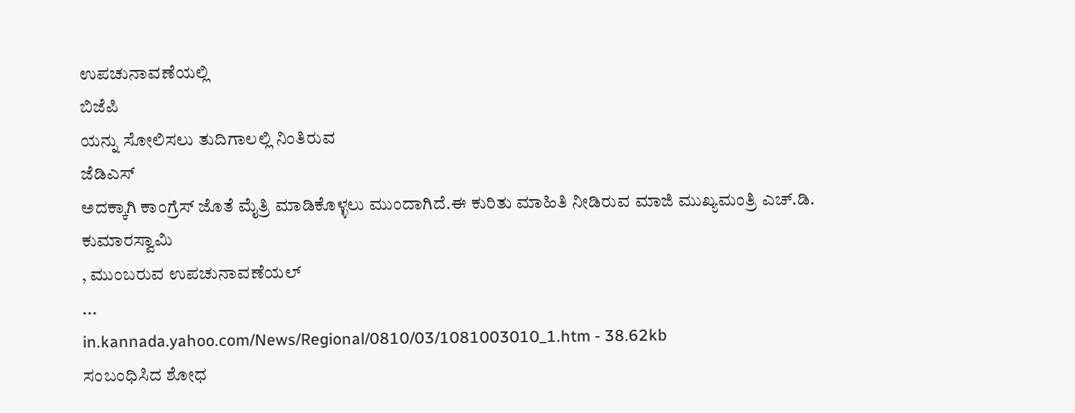ಉಪಚುನಾವಣೆಯಲ್ಲಿ
ಬಿಜೆಪಿ
ಯನ್ನು ಸೋಲಿಸಲು ತುದಿಗಾಲಲ್ಲಿ ನಿಂತಿರುವ
ಜೆಡಿಎಸ್
ಅದಕ್ಕಾಗಿ ಕಾಂಗ್ರೆಸ್ ಜೊತೆ ಮೈತ್ರಿ ಮಾಡಿಕೊಳ್ಳಲು ಮುಂದಾಗಿದೆ.ಈ ಕುರಿತು ಮಾಹಿತಿ ನೀಡಿರುವ ಮಾಜಿ ಮುಖ್ಯಮಂತ್ರಿ ಎಚ್.ಡಿ.
ಕುಮಾರಸ್ವಾಮಿ
, ಮುಂಬರುವ ಉಪಚುನಾವಣೆಯಲ್
...
in.kannada.yahoo.com/News/Regional/0810/03/1081003010_1.htm - 38.62kb
ಸಂಬಂಧಿಸಿದ ಶೋಧ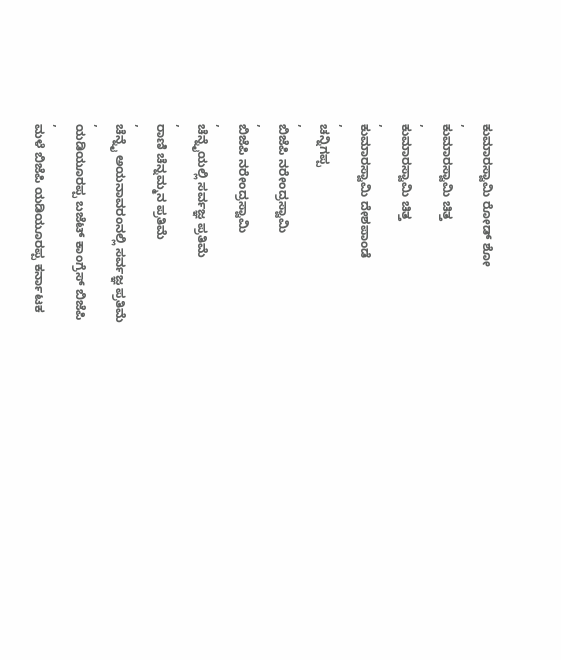ಕುಮಾರಸ್ವಾಮಿ ರೋಡ್ ಶೋ
,
ಕುಮಾರಸ್ವಾಮಿ ಚಿತ್ತ
,
ಕುಮಾರಸ್ವಾಮಿ ಚಿತ್ತ
,
ಕುಮಾರಸ್ವಾಮಿ ದೇಶಪಾಂಡೆ
,
ಚನ್ನಿಗಪ್ಪ
,
ಬಿಜೆಪಿ ನರೇಂದ್ರಸ್ವಾಮಿ
,
ಬಿಜೆಪಿ ನರೇಂದ್ರಸ್ವಾಮಿ
,
ಚೆನ್ನೈಯಲ್ಲಿ ಸರ್ವಜ್ಞ ಪ್ರತಿಮೆ
,
ರಾಣಿ ಚೆನ್ನಮ್ಮನ ಪ್ರತಿಮೆ
,
ಚೆನ್ನೈ ಅಯನಾವರಂನಲ್ಲಿ ಸರ್ವಜ್ಞ ಪ್ರತಿಮೆ
,
ಯಡಿಯೂರಪ್ಪ ಬಜೆಟ್ ಕಾಂಗ್ರೆಸ್ ಬಿಜೆಪಿ
,
ಮಳೆ ಬಿಜೆಪಿ ಯಡಿಯೂರಪ್ಪ ಕರ್ನಾಟಕ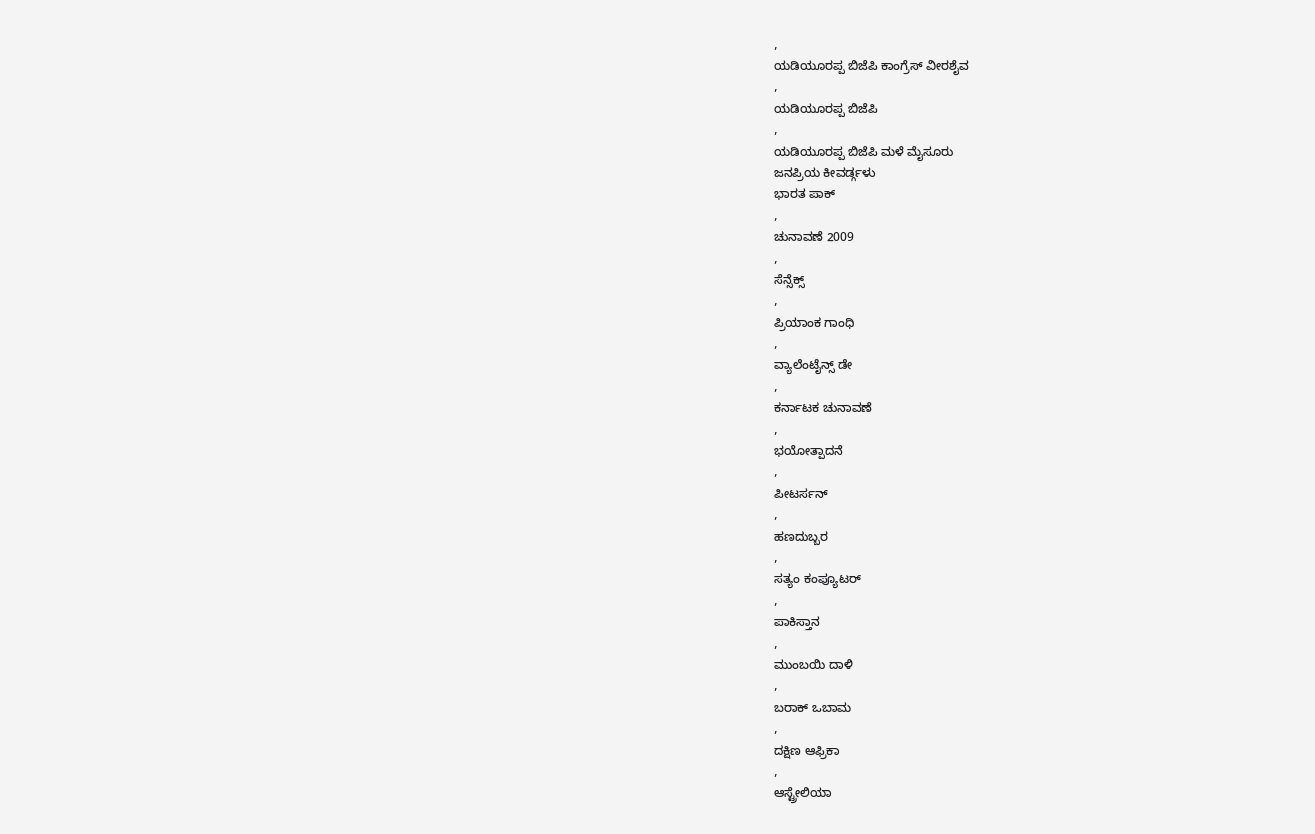,
ಯಡಿಯೂರಪ್ಪ ಬಿಜೆಪಿ ಕಾಂಗ್ರೆಸ್ ವೀರಶೈವ
,
ಯಡಿಯೂರಪ್ಪ ಬಿಜೆಪಿ
,
ಯಡಿಯೂರಪ್ಪ ಬಿಜೆಪಿ ಮಳೆ ಮೈಸೂರು
ಜನಪ್ರಿಯ ಕೀವರ್ಡ್ಗಳು
ಭಾರತ ಪಾಕ್
,
ಚುನಾವಣೆ 2009
,
ಸೆನ್ಸೆಕ್ಸ್
,
ಪ್ರಿಯಾಂಕ ಗಾಂಧಿ
,
ವ್ಯಾಲೆಂಟೈನ್ಸ್ ಡೇ
,
ಕರ್ನಾಟಕ ಚುನಾವಣೆ
,
ಭಯೋತ್ಪಾದನೆ
,
ಪೀಟರ್ಸನ್
,
ಹಣದುಬ್ಬರ
,
ಸತ್ಯಂ ಕಂಪ್ಯೂಟರ್
,
ಪಾಕಿಸ್ತಾನ
,
ಮುಂಬಯಿ ದಾಳಿ
,
ಬರಾಕ್ ಒಬಾಮ
,
ದಕ್ಷಿಣ ಆಫ್ರಿಕಾ
,
ಆಸ್ಟ್ರೇಲಿಯಾ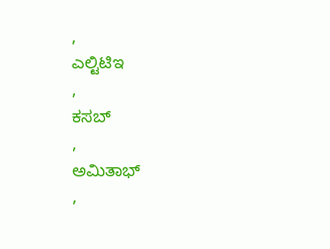,
ಎಲ್ಟಿಟಿಇ
,
ಕಸಬ್
,
ಅಮಿತಾಭ್
,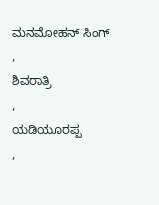ಮನಮೋಹನ್ ಸಿಂಗ್
,
ಶಿವರಾತ್ರಿ
,
ಯಡಿಯೂರಪ್ಪ
,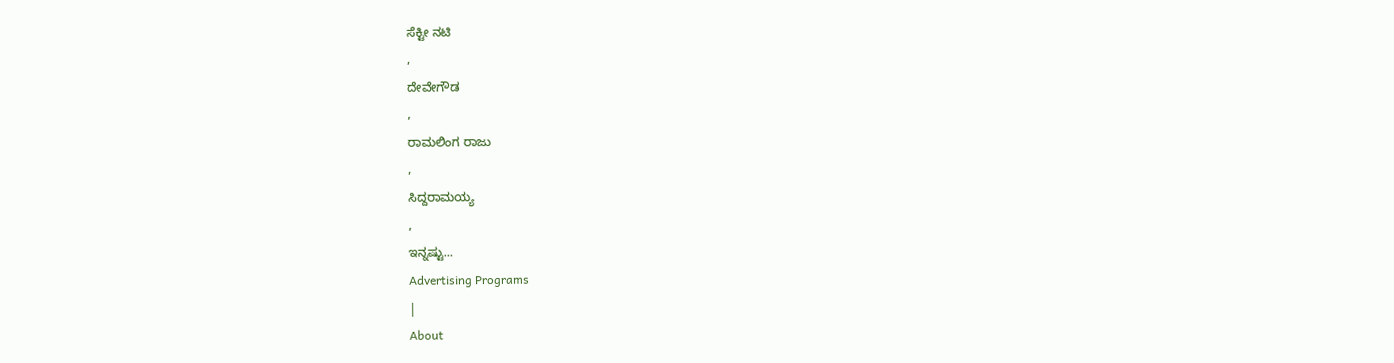ಸೆಕ್ಟೀ ನಟಿ
,
ದೇವೇಗೌಡ
,
ರಾಮಲಿಂಗ ರಾಜು
,
ಸಿದ್ದರಾಮಯ್ಯ
,
ಇನ್ನಷ್ಟು...
Advertising Programs
|
About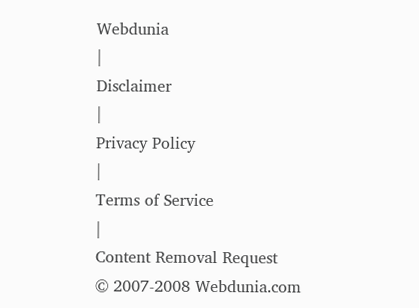Webdunia
|
Disclaimer
|
Privacy Policy
|
Terms of Service
|
Content Removal Request
© 2007-2008 Webdunia.com